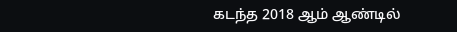கடந்த 2018 ஆம் ஆண்டில்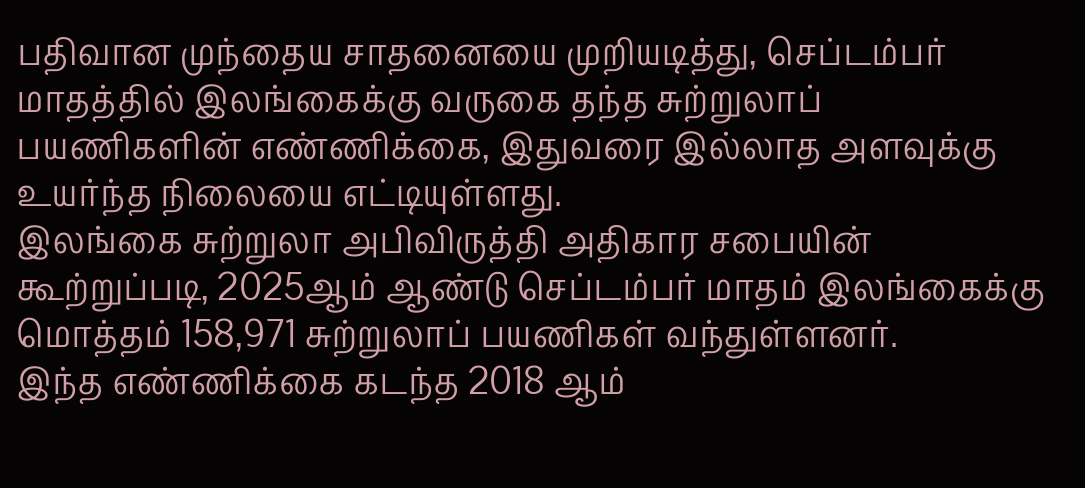பதிவான முந்தைய சாதனையை முறியடித்து, செப்டம்பர் மாதத்தில் இலங்கைக்கு வருகை தந்த சுற்றுலாப் பயணிகளின் எண்ணிக்கை, இதுவரை இல்லாத அளவுக்கு உயர்ந்த நிலையை எட்டியுள்ளது.
இலங்கை சுற்றுலா அபிவிருத்தி அதிகார சபையின் கூற்றுப்படி, 2025ஆம் ஆண்டு செப்டம்பர் மாதம் இலங்கைக்கு மொத்தம் 158,971 சுற்றுலாப் பயணிகள் வந்துள்ளனர்.
இந்த எண்ணிக்கை கடந்த 2018 ஆம்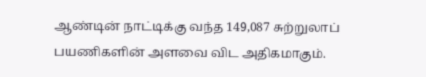ஆண்டின் நாட்டிக்கு வந்த 149,087 சுற்றுலாப் பயணிகளின் அளவை விட அதிகமாகும்.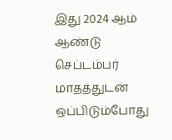இது 2024 ஆம் ஆண்டு செப்டம்பர் மாதத்துடன் ஒப்பிடும்போது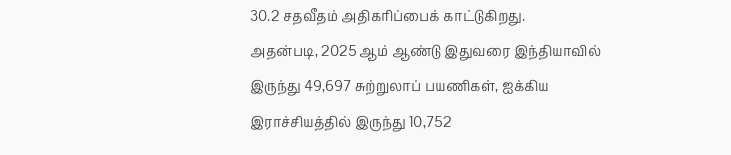30.2 சதவீதம் அதிகரிப்பைக் காட்டுகிறது.
அதன்படி, 2025 ஆம் ஆண்டு இதுவரை இந்தியாவில் இருந்து 49,697 சுற்றுலாப் பயணிகள், ஐக்கிய இராச்சியத்தில் இருந்து 10,752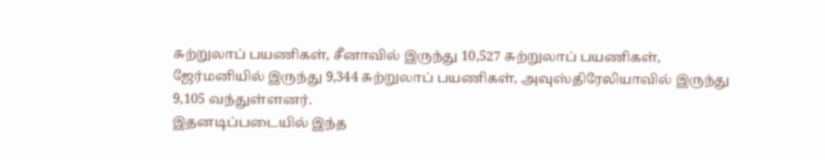சுற்றுலாப் பயணிகள், சீனாவில் இருந்து 10,527 சுற்றுலாப் பயணிகள், ஜேர்மனியில் இருந்து 9,344 சுற்றுலாப் பயணிகள், அவுஸ்திரேலியாவில் இருந்து 9,105 வந்துள்ளனர்.
இதனடிப்படையில் இந்த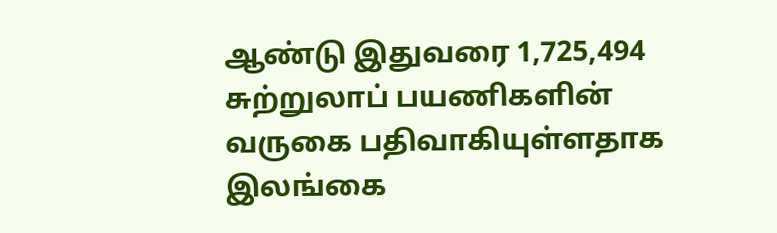ஆண்டு இதுவரை 1,725,494 சுற்றுலாப் பயணிகளின் வருகை பதிவாகியுள்ளதாக இலங்கை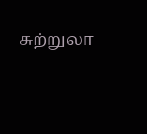சுற்றுலா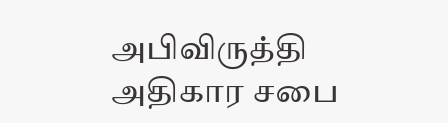அபிவிருத்தி அதிகார சபை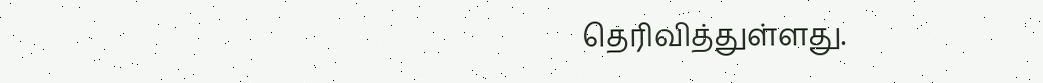தெரிவித்துள்ளது.